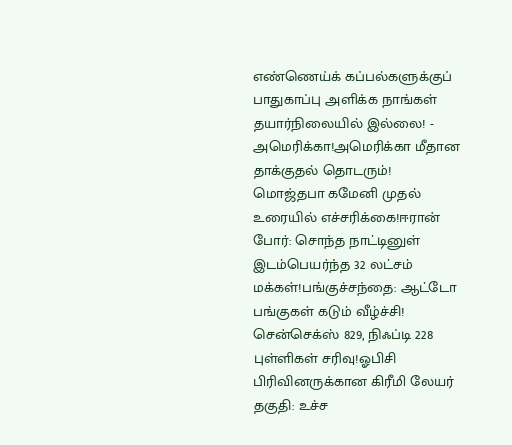எண்ணெய்க் கப்பல்களுக்குப் பாதுகாப்பு அளிக்க நாங்கள் தயார்நிலையில் இல்லை! - அமெரிக்கா!அமெரிக்கா மீதான தாக்குதல் தொடரும்! மொஜ்தபா கமேனி முதல் உரையில் எச்சரிக்கை!ஈரான் போர்: சொந்த நாட்டினுள் இடம்பெயர்ந்த 32 லட்சம் மக்கள்!பங்குச்சந்தை: ஆட்டோ பங்குகள் கடும் வீழ்ச்சி! சென்செக்ஸ் 829, நிஃப்டி 228 புள்ளிகள் சரிவு!ஓபிசி பிரிவினருக்கான கிரீமி லேயர் தகுதி: உச்ச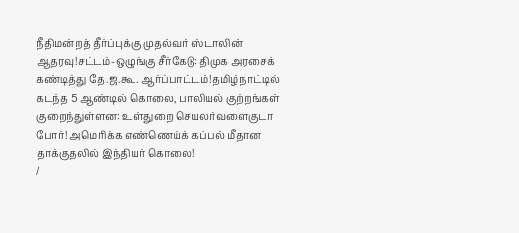நீதிமன்றத் தீர்ப்புக்கு முதல்வர் ஸ்டாலின் ஆதரவு!சட்டம்-ஒழுங்கு சீர்கேடு: திமுக அரசைக் கண்டித்து தே.ஜ.கூ. ஆர்ப்பாட்டம்!தமிழ்நாட்டில் கடந்த 5 ஆண்டில் கொலை, பாலியல் குற்றங்கள் குறைந்துள்ளன: உள்துறை செயலர்வளைகுடா போர்! அமெரிக்க எண்ணெய்க் கப்பல் மீதான தாக்குதலில் இந்தியர் கொலை!
/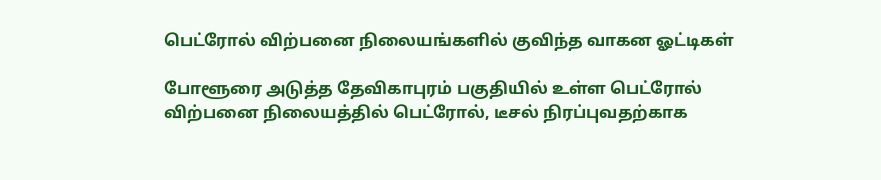பெட்ரோல் விற்பனை நிலையங்களில் குவிந்த வாகன ஓட்டிகள்

போளூரை அடுத்த தேவிகாபுரம் பகுதியில் உள்ள பெட்ரோல் விற்பனை நிலையத்தில் பெட்ரோல், டீசல் நிரப்புவதற்காக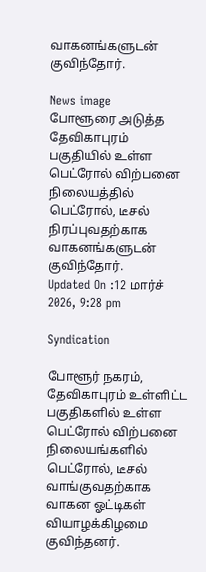வாகனங்களுடன் குவிந்தோர்.

News image
போளூரை அடுத்த தேவிகாபுரம் பகுதியில் உள்ள பெட்ரோல் விற்பனை நிலையத்தில் பெட்ரோல், டீசல் நிரப்புவதற்காக வாகனங்களுடன் குவிந்தோர்.
Updated On :12 மார்ச் 2026, 9:28 pm

Syndication

போளூர் நகரம், தேவிகாபுரம் உள்ளிட்ட பகுதிகளில் உள்ள பெட்ரோல் விற்பனை நிலையங்களில் பெட்ரோல், டீசல் வாங்குவதற்காக வாகன ஓட்டிகள் வியாழக்கிழமை குவிந்தனர்.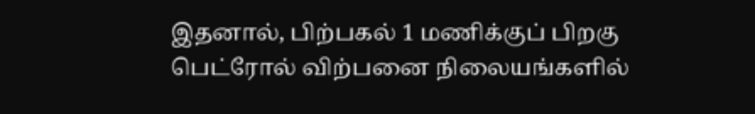இதனால், பிற்பகல் 1 மணிக்குப் பிறகு பெட்ரோல் விற்பனை நிலையங்களில்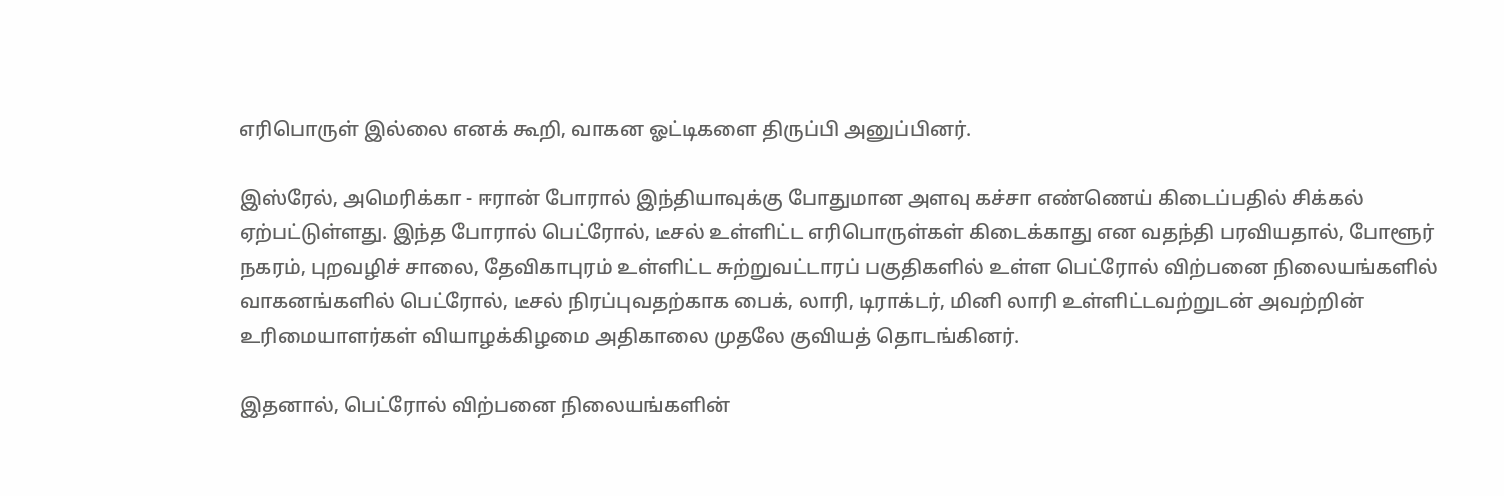எரிபொருள் இல்லை எனக் கூறி, வாகன ஓட்டிகளை திருப்பி அனுப்பினர்.

இஸ்ரேல், அமெரிக்கா - ஈரான் போரால் இந்தியாவுக்கு போதுமான அளவு கச்சா எண்ணெய் கிடைப்பதில் சிக்கல் ஏற்பட்டுள்ளது. இந்த போரால் பெட்ரோல், டீசல் உள்ளிட்ட எரிபொருள்கள் கிடைக்காது என வதந்தி பரவியதால், போளூர் நகரம், புறவழிச் சாலை, தேவிகாபுரம் உள்ளிட்ட சுற்றுவட்டாரப் பகுதிகளில் உள்ள பெட்ரோல் விற்பனை நிலையங்களில் வாகனங்களில் பெட்ரோல், டீசல் நிரப்புவதற்காக பைக், லாரி, டிராக்டர், மினி லாரி உள்ளிட்டவற்றுடன் அவற்றின் உரிமையாளர்கள் வியாழக்கிழமை அதிகாலை முதலே குவியத் தொடங்கினர்.

இதனால், பெட்ரோல் விற்பனை நிலையங்களின்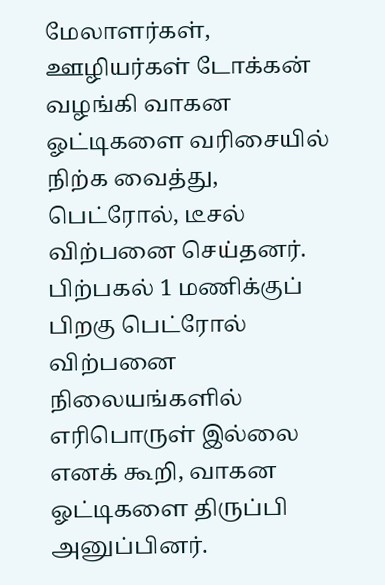மேலாளர்கள், ஊழியர்கள் டோக்கன் வழங்கி வாகன ஓட்டிகளை வரிசையில் நிற்க வைத்து, பெட்ரோல், டீசல் விற்பனை செய்தனர். பிற்பகல் 1 மணிக்குப் பிறகு பெட்ரோல் விற்பனை நிலையங்களில் எரிபொருள் இல்லை எனக் கூறி, வாகன ஓட்டிகளை திருப்பி அனுப்பினர்.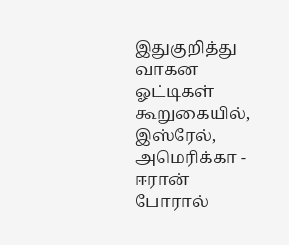இதுகுறித்து வாகன ஓட்டிகள் கூறுகையில், இஸ்ரேல், அமெரிக்கா - ஈரான் போரால்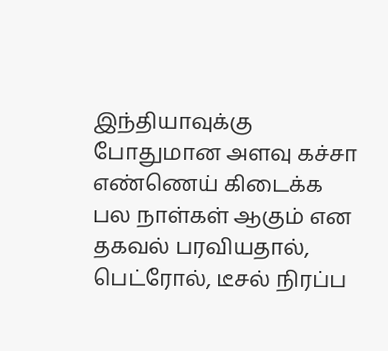இந்தியாவுக்கு போதுமான அளவு கச்சா எண்ணெய் கிடைக்க பல நாள்கள் ஆகும் என தகவல் பரவியதால், பெட்ரோல், டீசல் நிரப்ப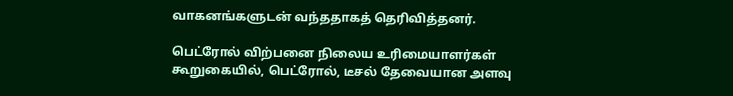வாகனங்களுடன் வந்ததாகத் தெரிவித்தனர்.

பெட்ரோல் விற்பனை நிலைய உரிமையாளர்கள் கூறுகையில், பெட்ரோல், டீசல் தேவையான அளவு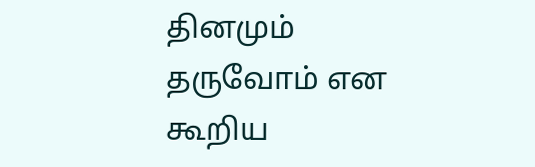தினமும் தருவோம் என கூறிய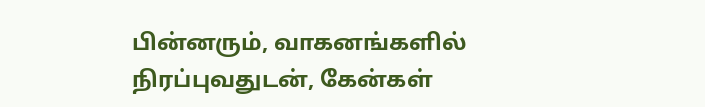பின்னரும், வாகனங்களில் நிரப்புவதுடன், கேன்கள்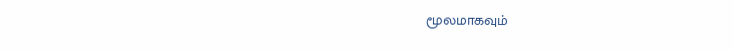மூலமாகவும்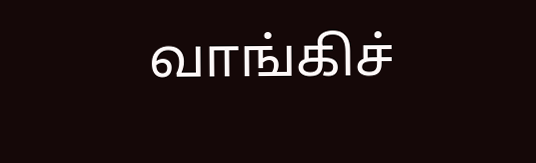வாங்கிச்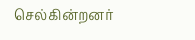செல்கின்றனர்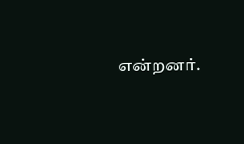என்றனர்.